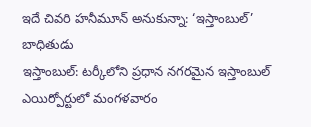ఇదే చివరి హనీమూన్ అనుకున్నా: ‘ఇస్తాంబుల్’ బాధితుడు
ఇస్తాంబుల్: టర్కీలోని ప్రధాన నగరమైన ఇస్తాంబుల్ ఎయిర్పోర్టులో మంగళవారం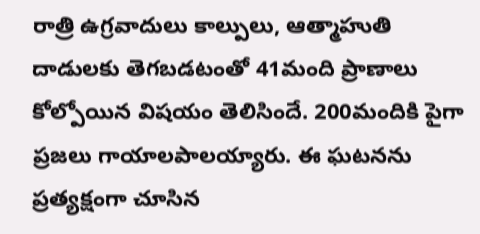రాత్రి ఉగ్రవాదులు కాల్పులు, ఆత్మాహుతి దాడులకు తెగబడటంతో 41మంది ప్రాణాలు కోల్పోయిన విషయం తెలిసిందే. 200మందికి పైగా ప్రజలు గాయాలపాలయ్యారు. ఈ ఘటనను ప్రత్యక్షంగా చూసిన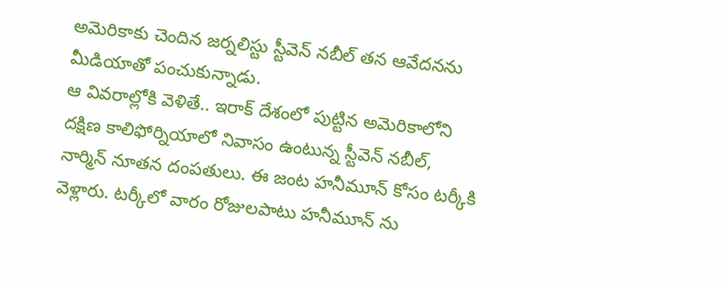అమెరికాకు చెందిన జర్నలిస్టు స్టీవెన్ నబీల్ తన ఆవేదనను మీడియాతో పంచుకున్నాడు.
ఆ వివరాల్లోకి వెళితే.. ఇరాక్ దేశంలో పుట్టిన అమెరికాలోని దక్షిణ కాలిఫోర్నియాలో నివాసం ఉంటున్న స్టీవెన్ నబీల్, నార్మిన్ నూతన దంపతులు. ఈ జంట హనీమూన్ కోసం టర్కీకి వెళ్లారు. టర్కీలో వారం రోజులపాటు హనీమూన్ ను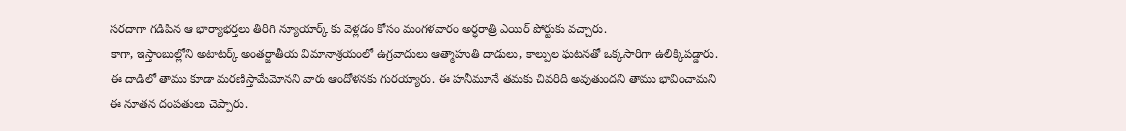సరదాగా గడిపిన ఆ భార్యాభర్తలు తిరిగి న్యూయార్క్ కు వెళ్లడం కోసం మంగళవారం అర్ధరాత్రి ఎయిర్ పోర్టుకు వచ్చారు.
కాగా, ఇస్తాంబుల్లోని అటాటర్క్ అంతర్జాతీయ విమానాశ్రయంలో ఉగ్రవాదులు ఆత్మాహుతి దాడులు, కాల్పుల ఘటనతో ఒక్కసారిగా ఉలిక్కిపడ్డారు. ఈ దాడిలో తాము కూడా మరణిస్తామేమోనని వారు ఆందోళనకు గురయ్యారు. ఈ హనీమూనే తమకు చివరిది అవుతుందని తాము భావించామని ఈ నూతన దంపతులు చెప్పారు.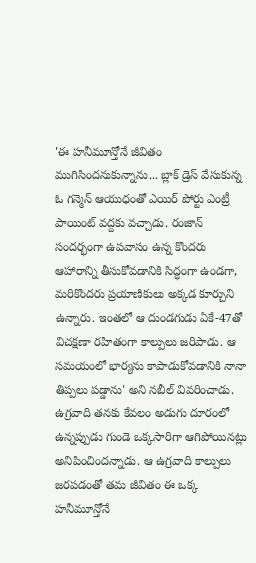'ఈ హనీమూన్తోనే జీవితం ముగిసిందనుకున్నాను... బ్లాక్ డ్రెస్ వేసుకున్న ఓ గన్మెన్ ఆయుధంతో ఎయిర్ పోర్టు ఎంట్రీ పాయింట్ వద్దకు వచ్చాడు. రంజాన్ సందర్భంగా ఉపవాసం ఉన్న కొందరు ఆహారాన్ని తీసుకోవడానికి సిద్ధంగా ఉండగా, మరికొందరు ప్రయాణికులు అక్కడ కూర్చుని ఉన్నారు. ఇంతలో ఆ దుండగుడు ఏకే-47తో విచక్షణా రహితంగా కాల్పులు జరిపాడు. ఆ సమయంలో భార్యను కాపాడుకోవడానికి నానా తిప్పలు పడ్డాను' అని నబీల్ వివరించాడు.
ఉగ్రవాది తనకు కేవలం అడుగు దూరంలో ఉన్నప్పుడు గుండె ఒక్కసారిగా ఆగిపోయినట్లు అనిపించిందన్నాడు. ఆ ఉగ్రవాది కాల్పులు జరపడంతో తమ జీవితం ఈ ఒక్క హనీమూన్తోనే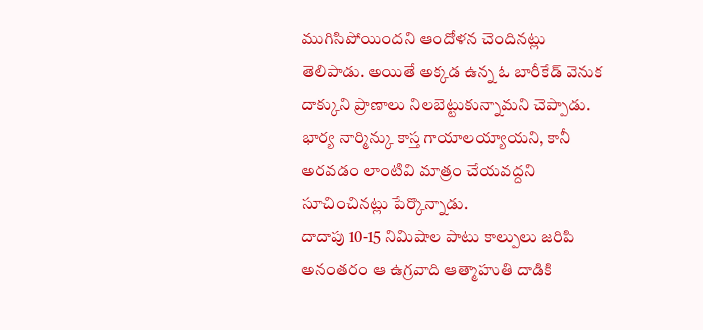ముగిసిపోయిందని ఆందోళన చెందినట్లు తెలిపాడు. అయితే అక్కడ ఉన్న ఓ బారీకేడ్ వెనుక దాక్కుని ప్రాణాలు నిలబెట్టుకున్నామని చెప్పాడు. భార్య నార్మిన్కు కాస్త గాయాలయ్యాయని, కానీ అరవడం లాంటివి మాత్రం చేయవద్దని సూచించినట్లు పేర్కొన్నాడు.
దాదాపు 10-15 నిమిషాల పాటు కాల్పులు జరిపి అనంతరం ఆ ఉగ్రవాది ఆత్మాహుతి దాడికి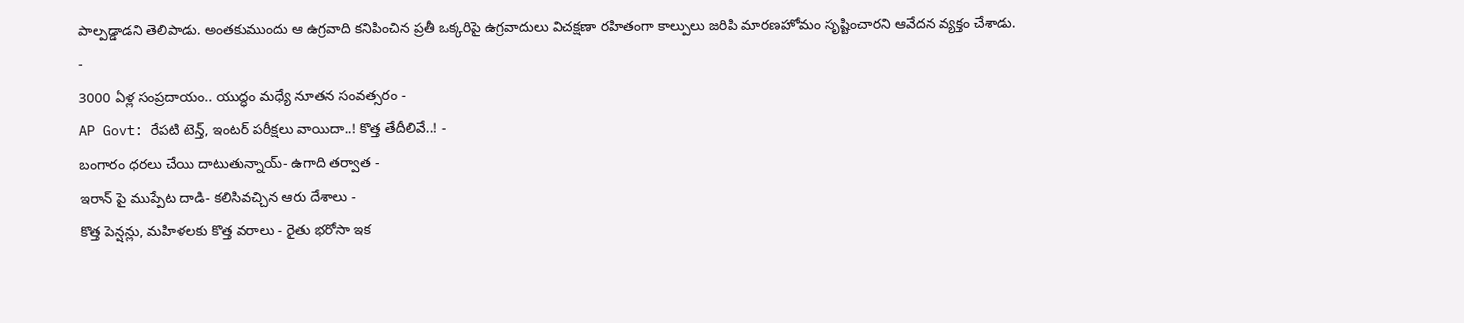పాల్పడ్డాడని తెలిపాడు. అంతకుముందు ఆ ఉగ్రవాది కనిపించిన ప్రతీ ఒక్కరిపై ఉగ్రవాదులు విచక్షణా రహితంగా కాల్పులు జరిపి మారణహోమం సృష్టించారని ఆవేదన వ్యక్తం చేశాడు.
-
3000 ఏళ్ల సంప్రదాయం.. యుద్ధం మధ్యే నూతన సంవత్సరం -
AP Govt: రేపటి టెన్త్, ఇంటర్ పరీక్షలు వాయిదా..! కొత్త తేదీలివే..! -
బంగారం ధరలు చేయి దాటుతున్నాయ్- ఉగాది తర్వాత -
ఇరాన్ పై ముప్పేట దాడి- కలిసివచ్చిన ఆరు దేశాలు -
కొత్త పెన్షన్లు, మహిళలకు కొత్త వరాలు - రైతు భరోసా ఇక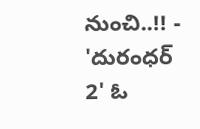నుంచి..!! -
'దురంధర్ 2' ఓ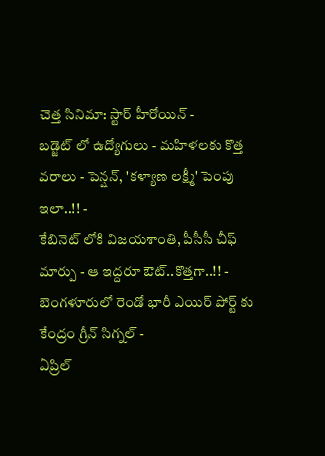చెత్త సినిమా: స్టార్ హీరోయిన్ -
బడ్జెట్ లో ఉద్యోగులు - మహిళలకు కొత్త వరాలు - పెన్షన్, 'కళ్యాణ లక్ష్మీ' పెంపు ఇలా..!! -
కేబినెట్ లోకి విజయశాంతి, పీసీసీ చీఫ్ మార్పు - ఆ ఇద్దరూ ఔట్..కొత్తగా..!! -
బెంగళూరులో రెండో భారీ ఎయిర్ పోర్ట్ కు కేంద్రం గ్రీన్ సిగ్నల్ -
ఏప్రిల్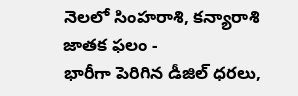నెలలో సింహరాశి, కన్యారాశి జాతక ఫలం -
భారీగా పెరిగిన డీజిల్ ధరలు,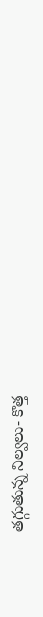తగ్గుతున్న నిల్వలు- కొత్త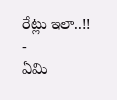రేట్లు ఇలా..!! -
ఏమి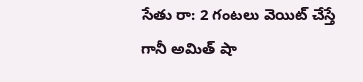సేతు రా: 2 గంటలు వెయిట్ చేస్తే గానీ అమిత్ షా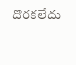దొరకలేదు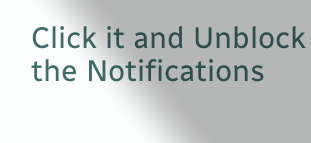Click it and Unblock the Notifications